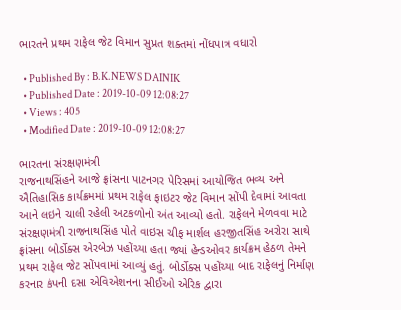ભારતને પ્રથમ રાફેલ જેટ વિમાન સુપ્રત શક્તમાં નોંધપાત્ર વધારો

  • Published By : B.K.NEWS DAINIK
  • Published Date : 2019-10-09 12:08:27
  • Views : 405
  • Modified Date : 2019-10-09 12:08:27

ભારતના સંરક્ષણમંત્રી
રાજનાથસિંહને આજે ફ્રાંસના પાટનગર પેરિસમાં આયોજિત ભવ્ય અને ઐતિહાસિક કાર્યક્રમમાં પ્રથમ રાફેલ ફાઇટર જેટ વિમાન સોંપી દેવામાં આવતા આને લઇને ચાલી રહેલી અટકળોનો અંત આવ્યો હતો. રાફેલને મેળવવા માટે
સંરક્ષણમંત્રી રાજનાથસિંહ પોતે વાઇસ ચીફ માર્શલ હરજીતસિંહ અરોરા સાથે ફ્રાંસના બોર્ડોક્સ એરબેઝ પહોંચ્યા હતા જ્યાં હેન્ડઓવર કાર્યક્રમ હેઠળ તેમને પ્રથમ રાફેલ જેટ સોંપવામાં આવ્યું હતું. બોર્ડોક્સ પહોંચ્યા બાદ રાફેલનું નિર્માણ કરનાર કંપની દસા એવિએશનના સીઈઓ એરિક દ્વારા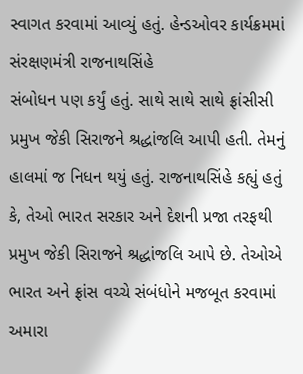સ્વાગત કરવામાં આવ્યું હતું. હેન્ડઓવર કાર્યક્રમમાં સંરક્ષણમંત્રી રાજનાથસિંહે
સંબોધન પણ કર્યું હતું. સાથે સાથે સાથે ફ્રાંસીસી પ્રમુખ જેકી સિરાજને શ્રદ્ધાંજલિ આપી હતી. તેમનું હાલમાં જ નિધન થયું હતું. રાજનાથસિંહે કહ્યું હતું કે, તેઓ ભારત સરકાર અને દેશની પ્રજા તરફથી પ્રમુખ જેકી સિરાજને શ્રદ્ધાંજલિ આપે છે. તેઓએ ભારત અને ફ્રાંસ વચ્ચે સંબંધોને મજબૂત કરવામાં અમારા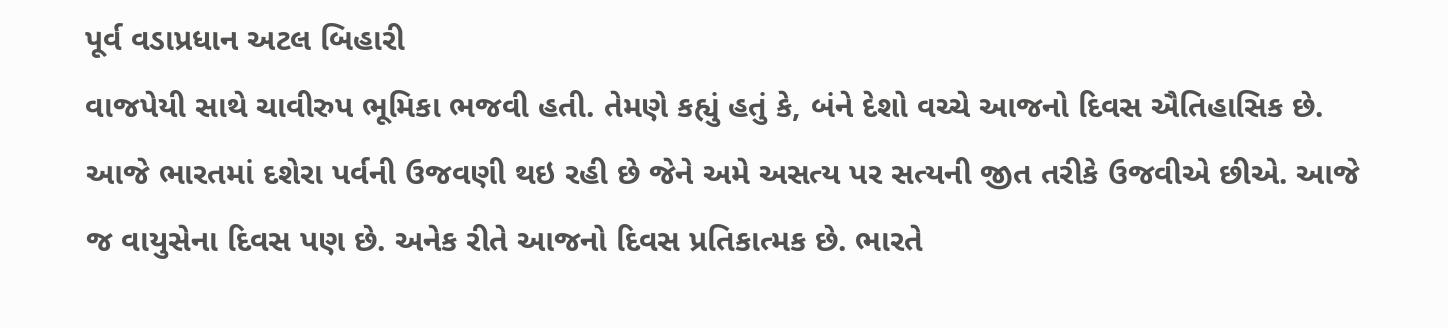પૂર્વ વડાપ્રધાન અટલ બિહારી
વાજપેયી સાથે ચાવીરુપ ભૂમિકા ભજવી હતી. તેમણે કહ્યું હતું કે, બંને દેશો વચ્ચે આજનો દિવસ ઐતિહાસિક છે. આજે ભારતમાં દશેરા પર્વની ઉજવણી થઇ રહી છે જેને અમે અસત્ય પર સત્યની જીત તરીકે ઉજવીએ છીએ. આજે જ વાયુસેના દિવસ પણ છે. અનેક રીતે આજનો દિવસ પ્રતિકાત્મક છે. ભારતે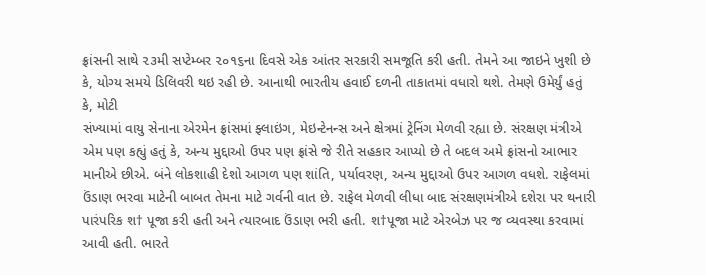ફ્રાંસની સાથે ૨૩મી સપ્ટેમ્બર ૨૦૧૬ના દિવસે એક આંતર સરકારી સમજૂતિ કરી હતી. તેમને આ જાઇને ખુશી છે કે, યોગ્ય સમયે ડિલિવરી થઇ રહી છે. આનાથી ભારતીય હવાઈ દળની તાકાતમાં વધારો થશે. તેમણે ઉમેર્યું હતું કે, મોટી
સંખ્યામાં વાયુ સેનાના એરમેન ફ્રાંસમાં ફ્લાઇંગ, મેઇન્ટેનન્સ અને ક્ષેત્રમાં ટ્રેનિંગ મેળવી રહ્યા છે. સંરક્ષણ મંત્રીએ એમ પણ કહ્યું હતું કે, અન્ય મુદ્દાઓ ઉપર પણ ફ્રાંસે જે રીતે સહકાર આપ્યો છે તે બદલ અમે ફ્રાંસનો આભાર માનીએ છીએ. બંને લોકશાહી દેશો આગળ પણ શાંતિ, પર્યાવરણ, અન્ય મુદ્દાઓ ઉપર આગળ વધશે. રાફેલમાં ઉંડાણ ભરવા માટેની બાબત તેમના માટે ગર્વની વાત છે. રાફેલ મેળવી લીધા બાદ સંરક્ષણમંત્રીએ દશેરા પર થનારી પારંપરિક શ† પૂજા કરી હતી અને ત્યારબાદ ઉંડાણ ભરી હતી. શ†પૂજા માટે એરબેઝ પર જ વ્યવસ્થા કરવામાં આવી હતી. ભારતે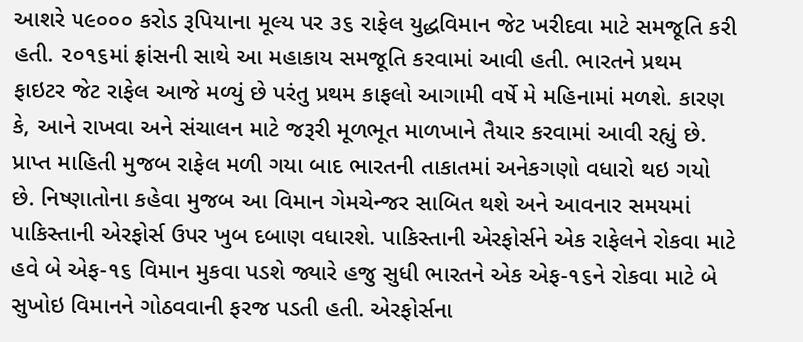આશરે ૫૯૦૦૦ કરોડ રૂપિયાના મૂલ્ય પર ૩૬ રાફેલ યુદ્ધવિમાન જેટ ખરીદવા માટે સમજૂતિ કરી હતી. ૨૦૧૬માં ફ્રાંસની સાથે આ મહાકાય સમજૂતિ કરવામાં આવી હતી. ભારતને પ્રથમ ફાઇટર જેટ રાફેલ આજે મળ્યું છે પરંતુ પ્રથમ કાફલો આગામી વર્ષે મે મહિનામાં મળશે. કારણ કે, આને રાખવા અને સંચાલન માટે જરૂરી મૂળભૂત માળખાને તૈયાર કરવામાં આવી રહ્યું છે. પ્રાપ્ત માહિતી મુજબ રાફેલ મળી ગયા બાદ ભારતની તાકાતમાં અનેકગણો વધારો થઇ ગયો છે. નિષ્ણાતોના કહેવા મુજબ આ વિમાન ગેમચેન્જર સાબિત થશે અને આવનાર સમયમાં પાકિસ્તાની એરફોર્સ ઉપર ખુબ દબાણ વધારશે. પાકિસ્તાની એરફોર્સને એક રાફેલને રોકવા માટે હવે બે એફ-૧૬ વિમાન મુકવા પડશે જ્યારે હજુ સુધી ભારતને એક એફ-૧૬ને રોકવા માટે બે સુખોઇ વિમાનને ગોઠવવાની ફરજ પડતી હતી. એરફોર્સના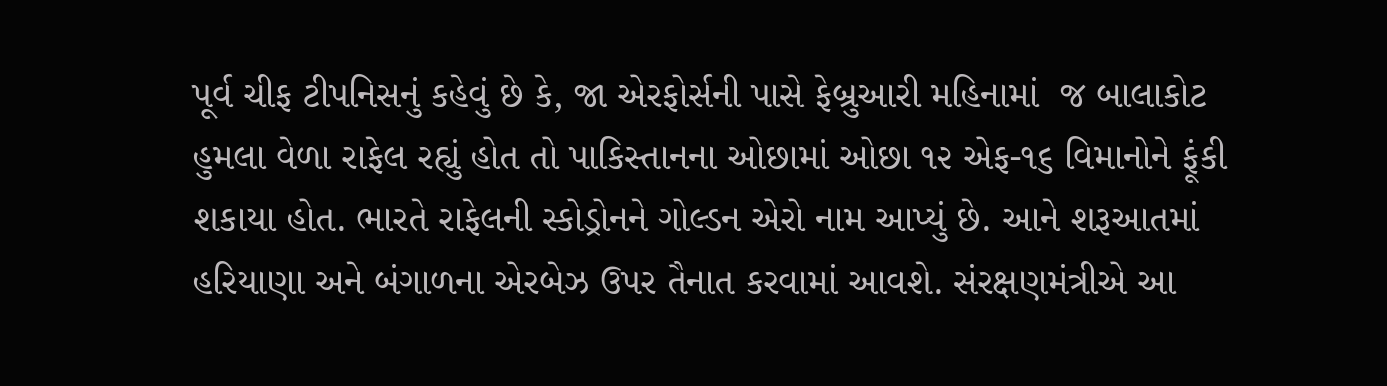પૂર્વ ચીફ ટીપનિસનું કહેવું છે કે, જા એરફોર્સની પાસે ફેબ્રુઆરી મહિનામાં  જ બાલાકોટ હુમલા વેળા રાફેલ રહ્યું હોત તો પાકિસ્તાનના ઓછામાં ઓછા ૧૨ એફ-૧૬ વિમાનોને ફૂંકી શકાયા હોત. ભારતે રાફેલની સ્કોડ્રોનને ગોલ્ડન એરો નામ આપ્યું છે. આને શરૂઆતમાં હરિયાણા અને બંગાળના એરબેઝ ઉપર તૈનાત કરવામાં આવશે. સંરક્ષણમંત્રીએ આ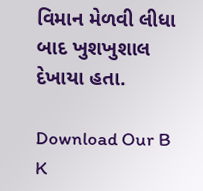વિમાન મેળવી લીધા બાદ ખુશખુશાલ દેખાયા હતા.

Download Our B K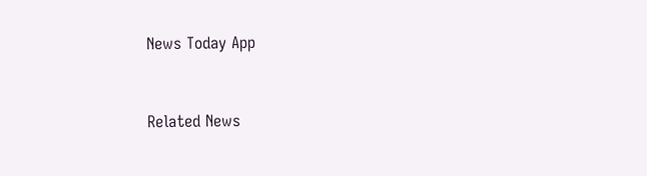News Today App



Related News